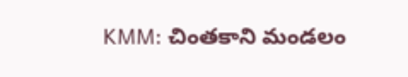KMM: చింతకాని మండలం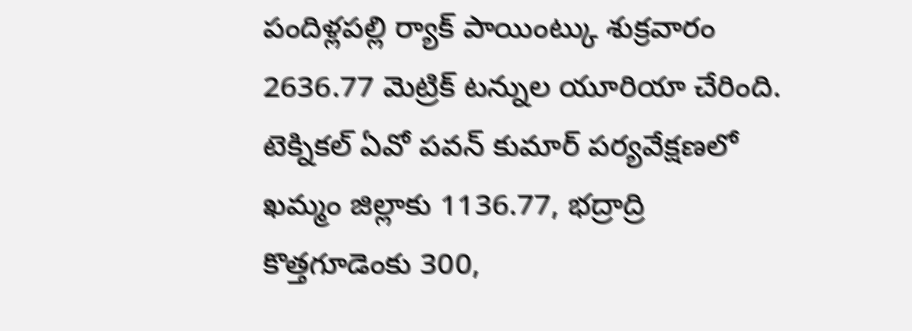పందిళ్లపల్లి ర్యాక్ పాయింట్కు శుక్రవారం 2636.77 మెట్రిక్ టన్నుల యూరియా చేరింది. టెక్నికల్ ఏవో పవన్ కుమార్ పర్యవేక్షణలో ఖమ్మం జిల్లాకు 1136.77, భద్రాద్రి కొత్తగూడెంకు 300,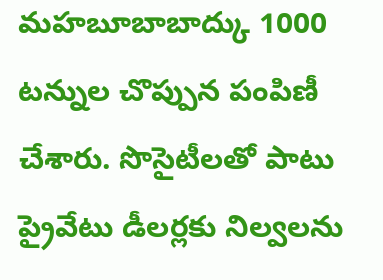మహబూబాబాద్కు 1000 టన్నుల చొప్పున పంపిణీ చేశారు. సొసైటీలతో పాటు ప్రైవేటు డీలర్లకు నిల్వలను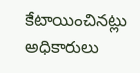కేటాయించినట్లు అధికారులు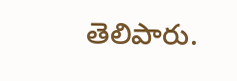తెలిపారు.